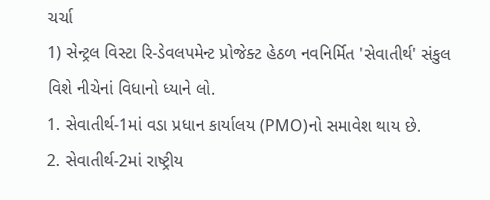ચર્ચા
1) સેન્ટ્રલ વિસ્ટા રિ-ડેવલપમેન્ટ પ્રોજેક્ટ હેઠળ નવનિર્મિત 'સેવાતીર્થ' સંકુલ વિશે નીચેનાં વિધાનો ધ્યાને લો.
1. સેવાતીર્થ-1માં વડા પ્રધાન કાર્યાલય (PMO)નો સમાવેશ થાય છે.
2. સેવાતીર્થ-2માં રાષ્ટ્રીય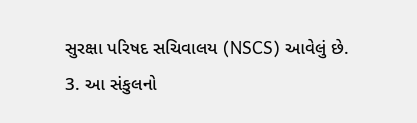સુરક્ષા પરિષદ સચિવાલય (NSCS) આવેલું છે.
3. આ સંકુલનો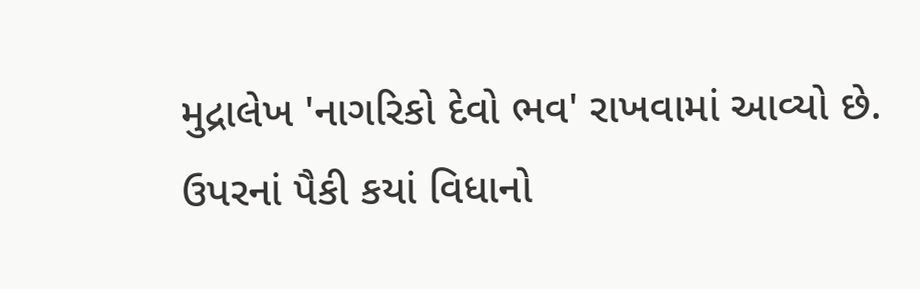મુદ્રાલેખ 'નાગરિકો દેવો ભવ' રાખવામાં આવ્યો છે.
ઉપરનાં પૈકી કયાં વિધાનો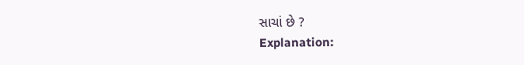સાચાં છે ?
Explanation: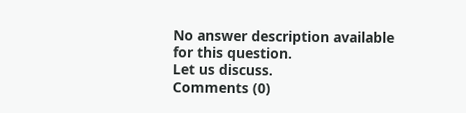No answer description available for this question.
Let us discuss.
Comments (0)